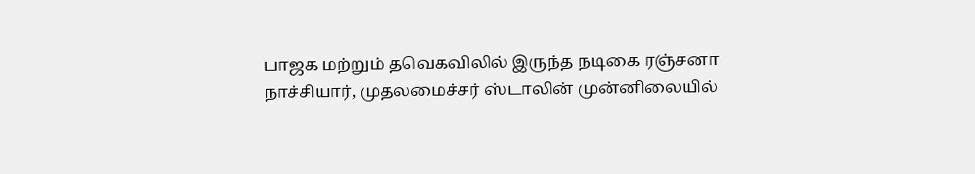பாஜக மற்றும் தவெகவிலில் இருந்த நடிகை ரஞ்சனா நாச்சியார், முதலமைச்சர் ஸ்டாலின் முன்னிலையில்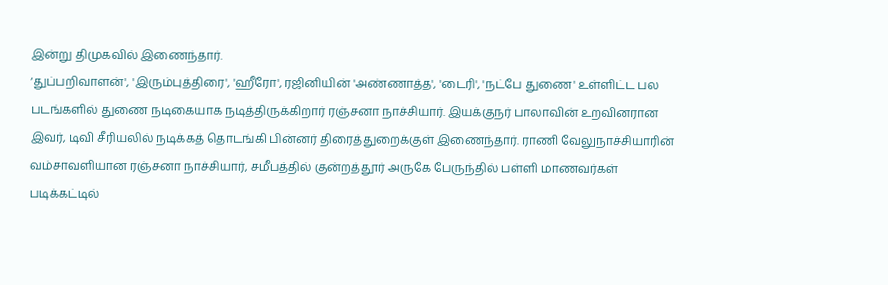இன்று திமுகவில் இணைந்தார்.
‘துப்பறிவாளன்', 'இரும்புத்திரை', 'ஹீரோ', ரஜினியின் 'அண்ணாத்த', 'டைரி', 'நட்பே துணை' உள்ளிட்ட பல படங்களில் துணை நடிகையாக நடித்திருக்கிறார் ரஞ்சனா நாச்சியார். இயக்குநர் பாலாவின் உறவினரான இவர், டிவி சீரியலில் நடிக்கத் தொடங்கி பின்னர் திரைத்துறைக்குள் இணைந்தார். ராணி வேலுநாச்சியாரின் வம்சாவளியான ரஞ்சனா நாச்சியார், சமீபத்தில் குன்றத்தூர் அருகே பேருந்தில் பள்ளி மாணவர்கள் படிக்கட்டில்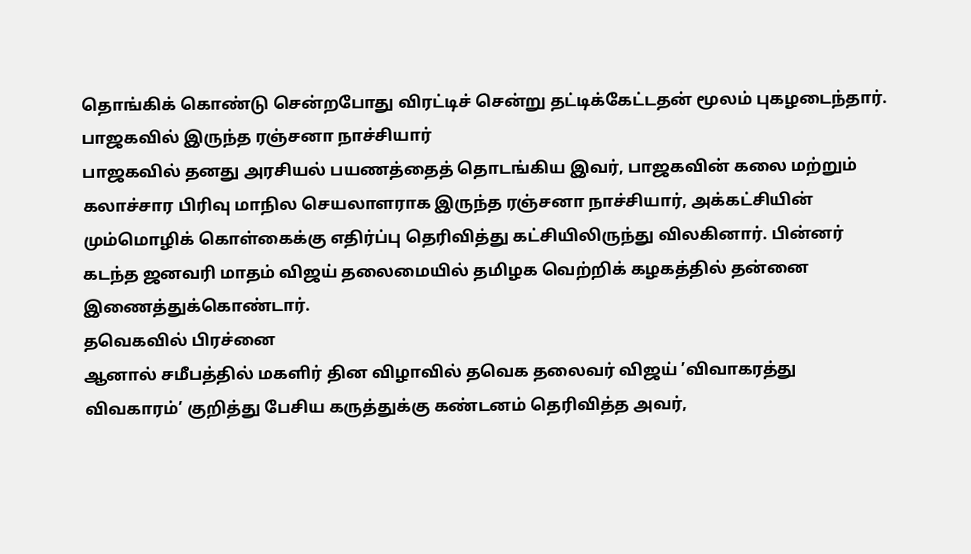தொங்கிக் கொண்டு சென்றபோது விரட்டிச் சென்று தட்டிக்கேட்டதன் மூலம் புகழடைந்தார்.
பாஜகவில் இருந்த ரஞ்சனா நாச்சியார்
பாஜகவில் தனது அரசியல் பயணத்தைத் தொடங்கிய இவர், பாஜகவின் கலை மற்றும் கலாச்சார பிரிவு மாநில செயலாளராக இருந்த ரஞ்சனா நாச்சியார், அக்கட்சியின் மும்மொழிக் கொள்கைக்கு எதிர்ப்பு தெரிவித்து கட்சியிலிருந்து விலகினார். பின்னர் கடந்த ஜனவரி மாதம் விஜய் தலைமையில் தமிழக வெற்றிக் கழகத்தில் தன்னை இணைத்துக்கொண்டார்.
தவெகவில் பிரச்னை
ஆனால் சமீபத்தில் மகளிர் தின விழாவில் தவெக தலைவர் விஜய் ’விவாகரத்து விவகாரம்’ குறித்து பேசிய கருத்துக்கு கண்டனம் தெரிவித்த அவர்,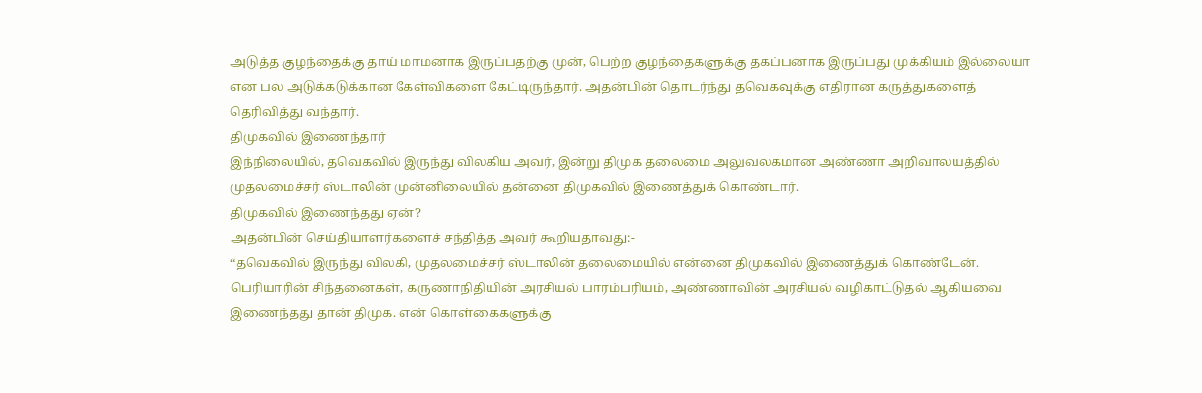அடுத்த குழந்தைக்கு தாய் மாமனாக இருப்பதற்கு முன், பெற்ற குழந்தைகளுக்கு தகப்பனாக இருப்பது முக்கியம் இல்லையா என பல அடுக்கடுக்கான கேள்விகளை கேட்டிருந்தார். அதன்பின் தொடர்ந்து தவெகவுக்கு எதிரான கருத்துகளைத் தெரிவித்து வந்தார்.
திமுகவில் இணைந்தார்
இந்நிலையில், தவெகவில் இருந்து விலகிய அவர், இன்று திமுக தலைமை அலுவலகமான அண்ணா அறிவாலயத்தில் முதலமைச்சர் ஸ்டாலின் முன்னிலையில் தன்னை திமுகவில் இணைத்துக் கொண்டார்.
திமுகவில் இணைந்தது ஏன்?
அதன்பின் செய்தியாளர்களைச் சந்தித்த அவர் கூறியதாவது:-
“தவெகவில் இருந்து விலகி, முதலமைச்சர் ஸ்டாலின் தலைமையில் என்னை திமுகவில் இணைத்துக் கொண்டேன். பெரியாரின் சிந்தனைகள், கருணாநிதியின் அரசியல் பாரம்பரியம், அண்ணாவின் அரசியல் வழிகாட்டுதல் ஆகியவை இணைந்தது தான் திமுக. என் கொள்கைகளுக்கு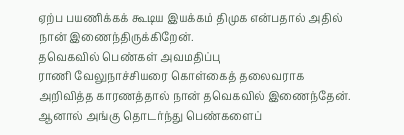ஏற்ப பயணிக்கக் கூடிய இயக்கம் திமுக என்பதால் அதில் நான் இணைந்திருக்கிறேன்.
தவெகவில் பெண்கள் அவமதிப்பு
ராணி வேலுநாச்சியரை கொள்கைத் தலைவராக அறிவித்த காரணத்தால் நான் தவெகவில் இணைந்தேன். ஆனால் அங்கு தொடர்ந்து பெண்களைப்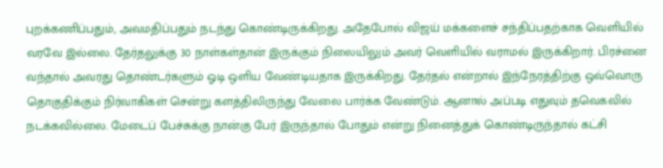புறக்கணிப்பதும், அவமதிப்பதும் நடந்து கொண்டிருக்கிறது. அதேபோல் விஜய் மக்களைச் சந்திப்பதற்காக வெளியில் வரவே இல்லை. தேர்தலுக்கு 30 நாள்கள்தான் இருக்கும் நிலையிலும் அவர் வெளியில் வராமல் இருக்கிறார். பிரச்னை வந்தால் அவரது தொண்டர்களும் ஓடி ஒளிய வேண்டியதாக இருக்கிறது. தேர்தல் என்றால் இந்நேரத்திற்கு ஒவ்வொரு தொகுதிக்கும் நிர்வாகிகள் சென்று களத்திலிருந்து வேலை பார்க்க வேண்டும். ஆனால் அப்படி எதுவும் தவெகவில் நடக்கவில்லை. மேடைப் பேச்சுக்கு நான்கு பேர் இருந்தால் போதும் என்று நினைத்துக் கொண்டிருந்தால் கட்சி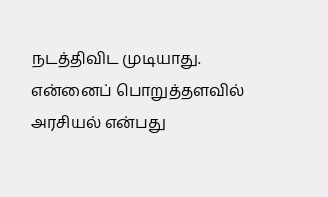நடத்திவிட முடியாது. என்னைப் பொறுத்தளவில் அரசியல் என்பது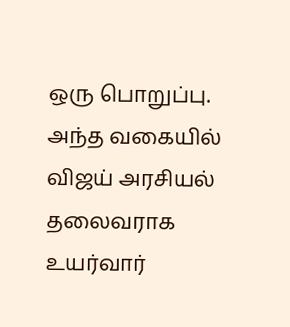ஒரு பொறுப்பு. அந்த வகையில் விஜய் அரசியல் தலைவராக உயர்வார்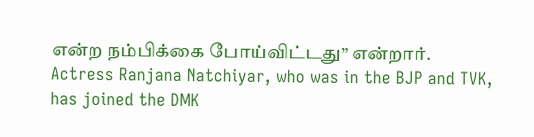என்ற நம்பிக்கை போய்விட்டது” என்றார்.
Actress Ranjana Natchiyar, who was in the BJP and TVK, has joined the DMK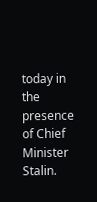today in the presence of Chief Minister Stalin.